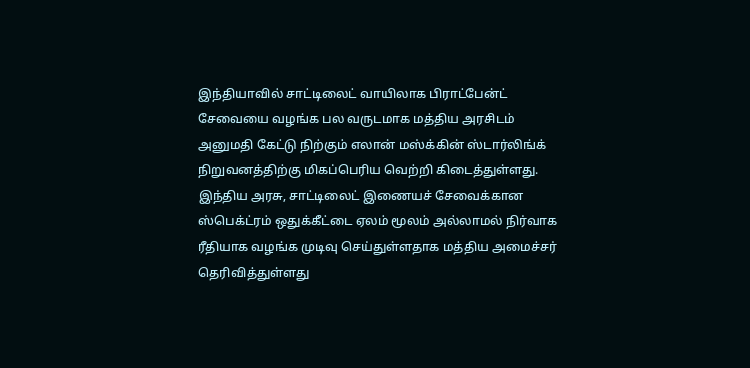இந்தியாவில் சாட்டிலைட் வாயிலாக பிராட்பேன்ட் சேவையை வழங்க பல வருடமாக மத்திய அரசிடம் அனுமதி கேட்டு நிற்கும் எலான் மஸ்க்கின் ஸ்டார்லிங்க் நிறுவனத்திற்கு மிகப்பெரிய வெற்றி கிடைத்துள்ளது.
இந்திய அரசு, சாட்டிலைட் இணையச் சேவைக்கான ஸ்பெக்ட்ரம் ஒதுக்கீட்டை ஏலம் மூலம் அல்லாமல் நிர்வாக ரீதியாக வழங்க முடிவு செய்துள்ளதாக மத்திய அமைச்சர் தெரிவித்துள்ளது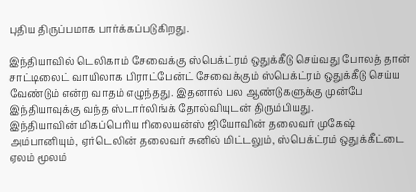புதிய திருப்பமாக பார்க்கப்படுகிறது.

இந்தியாவில் டெலிகாம் சேவைக்கு ஸ்பெக்ட்ரம் ஒதுக்கீடு செய்வது போலத் தான் சாட்டிலைட் வாயிலாக பிராட்பேன்ட் சேவைக்கும் ஸ்பெக்ட்ரம் ஒதுக்கீடு செய்ய வேண்டும் என்ற வாதம் எழுந்தது. இதனால் பல ஆண்டுகளுக்கு முன்பே இந்தியாவுக்கு வந்த ஸ்டார்லிங்க் தோல்வியுடன் திரும்பியது.
இந்தியாவின் மிகப்பெரிய ரிலையன்ஸ் ஜியோவின் தலைவர் முகேஷ் அம்பானியும், ஏர்டெலின் தலைவர் சுனில் மிட்டலும், ஸ்பெக்ட்ரம் ஒதுக்கீட்டை ஏலம் மூலம்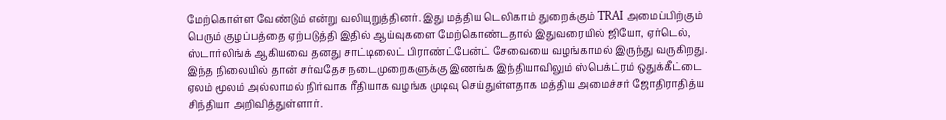மேற்கொள்ள வேண்டும் என்று வலியுறுத்தினர். இது மத்திய டெலிகாம் துறைக்கும் TRAI அமைப்பிற்கும் பெரும் குழப்பத்தை ஏற்படுத்தி இதில் ஆய்வுகளை மேற்கொண்டதால் இதுவரையில் ஜியோ, ஏர்டெல், ஸ்டார்லிங்க் ஆகியவை தனது சாட்டிலைட் பிராண்ட்பேன்ட் சேவையை வழங்காமல் இருந்து வருகிறது.
இந்த நிலையில் தான் சர்வதேச நடைமுறைகளுக்கு இணங்க இந்தியாவிலும் ஸ்பெக்ட்ரம் ஒதுக்கீட்டை ஏலம் மூலம் அல்லாமல் நிர்வாக ரீதியாக வழங்க முடிவு செய்துள்ளதாக மத்திய அமைச்சர் ஜோதிராதித்ய சிந்தியா அறிவித்துள்ளார்.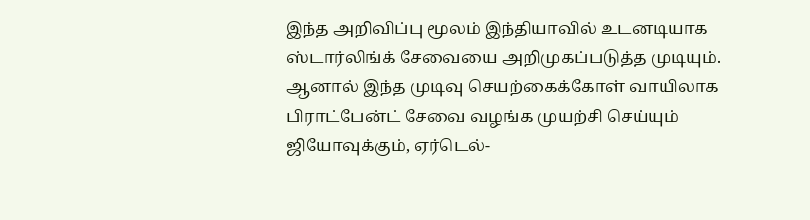இந்த அறிவிப்பு மூலம் இந்தியாவில் உடனடியாக ஸ்டார்லிங்க் சேவையை அறிமுகப்படுத்த முடியும். ஆனால் இந்த முடிவு செயற்கைக்கோள் வாயிலாக பிராட்பேன்ட் சேவை வழங்க முயற்சி செய்யும் ஜியோவுக்கும், ஏர்டெல்-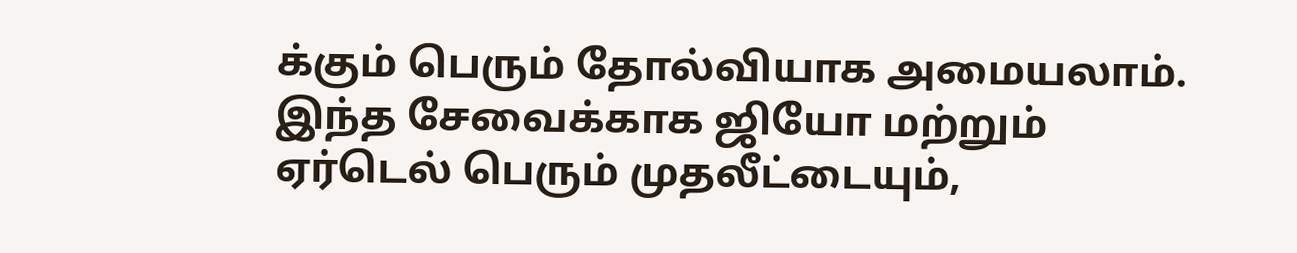க்கும் பெரும் தோல்வியாக அமையலாம். இந்த சேவைக்காக ஜியோ மற்றும் ஏர்டெல் பெரும் முதலீட்டையும்,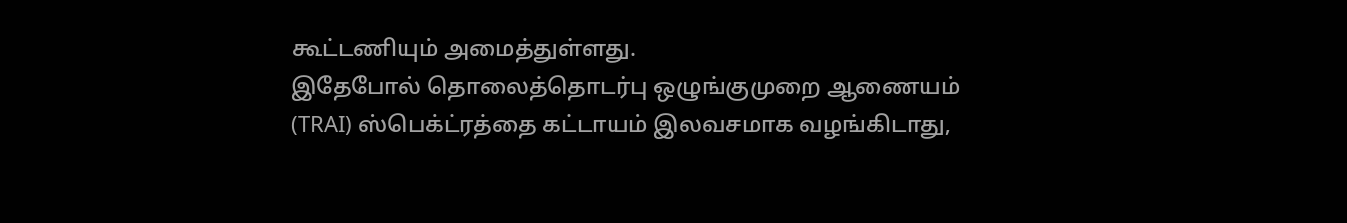கூட்டணியும் அமைத்துள்ளது.
இதேபோல் தொலைத்தொடர்பு ஒழுங்குமுறை ஆணையம் (TRAI) ஸ்பெக்ட்ரத்தை கட்டாயம் இலவசமாக வழங்கிடாது,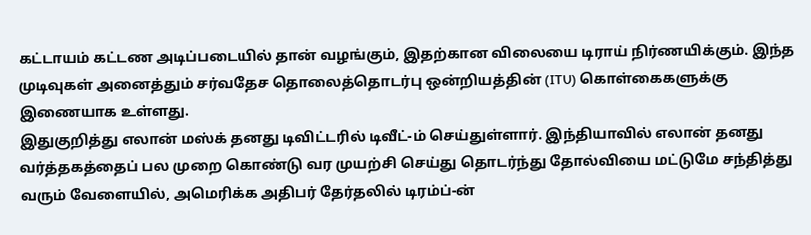கட்டாயம் கட்டண அடிப்படையில் தான் வழங்கும், இதற்கான விலையை டிராய் நிர்ணயிக்கும். இந்த முடிவுகள் அனைத்தும் சர்வதேச தொலைத்தொடர்பு ஒன்றியத்தின் (ITU) கொள்கைகளுக்கு இணையாக உள்ளது.
இதுகுறித்து எலான் மஸ்க் தனது டிவிட்டரில் டிவீட்-ம் செய்துள்ளார். இந்தியாவில் எலான் தனது வர்த்தகத்தைப் பல முறை கொண்டு வர முயற்சி செய்து தொடர்ந்து தோல்வியை மட்டுமே சந்தித்து வரும் வேளையில், அமெரிக்க அதிபர் தேர்தலில் டிரம்ப்-ன்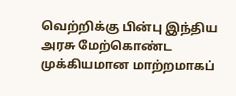வெற்றிக்கு பின்பு இந்திய அரசு மேற்கொண்ட முக்கியமான மாற்றமாகப்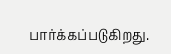பார்க்கப்படுகிறது.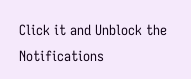Click it and Unblock the Notifications